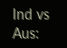Ind vs Aus: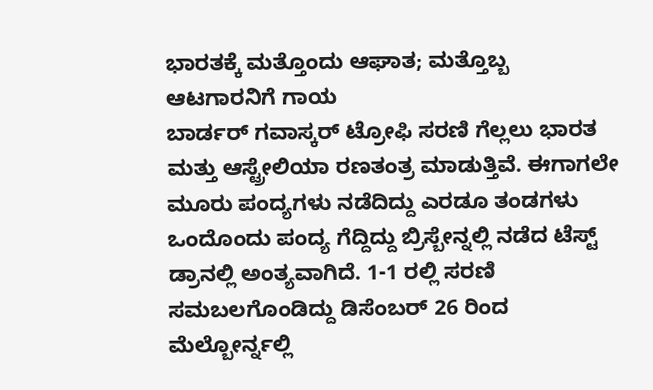ಭಾರತಕ್ಕೆ ಮತ್ತೊಂದು ಆಘಾತ; ಮತ್ತೊಬ್ಬ ಆಟಗಾರನಿಗೆ ಗಾಯ
ಬಾರ್ಡರ್ ಗವಾಸ್ಕರ್ ಟ್ರೋಫಿ ಸರಣಿ ಗೆಲ್ಲಲು ಭಾರತ ಮತ್ತು ಆಸ್ಟ್ರೇಲಿಯಾ ರಣತಂತ್ರ ಮಾಡುತ್ತಿವೆ. ಈಗಾಗಲೇ ಮೂರು ಪಂದ್ಯಗಳು ನಡೆದಿದ್ದು ಎರಡೂ ತಂಡಗಳು ಒಂದೊಂದು ಪಂದ್ಯ ಗೆದ್ದಿದ್ದು ಬ್ರಿಸ್ಬೇನ್ನಲ್ಲಿ ನಡೆದ ಟೆಸ್ಟ್ ಡ್ರಾನಲ್ಲಿ ಅಂತ್ಯವಾಗಿದೆ. 1-1 ರಲ್ಲಿ ಸರಣಿ ಸಮಬಲಗೊಂಡಿದ್ದು ಡಿಸೆಂಬರ್ 26 ರಿಂದ ಮೆಲ್ಬೋರ್ನ್ನಲ್ಲಿ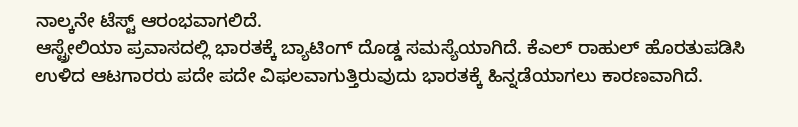ನಾಲ್ಕನೇ ಟೆಸ್ಟ್ ಆರಂಭವಾಗಲಿದೆ.
ಆಸ್ಟ್ರೇಲಿಯಾ ಪ್ರವಾಸದಲ್ಲಿ ಭಾರತಕ್ಕೆ ಬ್ಯಾಟಿಂಗ್ ದೊಡ್ಡ ಸಮಸ್ಯೆಯಾಗಿದೆ. ಕೆಎಲ್ ರಾಹುಲ್ ಹೊರತುಪಡಿಸಿ ಉಳಿದ ಆಟಗಾರರು ಪದೇ ಪದೇ ವಿಫಲವಾಗುತ್ತಿರುವುದು ಭಾರತಕ್ಕೆ ಹಿನ್ನಡೆಯಾಗಲು ಕಾರಣವಾಗಿದೆ.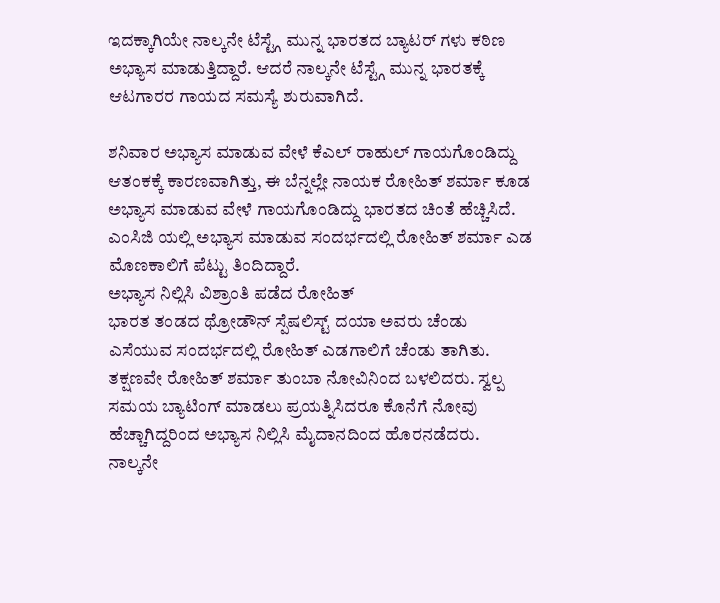ಇದಕ್ಕಾಗಿಯೇ ನಾಲ್ಕನೇ ಟೆಸ್ಟ್ಗೆ ಮುನ್ನ ಭಾರತದ ಬ್ಯಾಟರ್ ಗಳು ಕಠಿಣ ಅಭ್ಯಾಸ ಮಾಡುತ್ತಿದ್ದಾರೆ. ಆದರೆ ನಾಲ್ಕನೇ ಟೆಸ್ಟ್ಗೆ ಮುನ್ನ ಭಾರತಕ್ಕೆ ಆಟಗಾರರ ಗಾಯದ ಸಮಸ್ಯೆ ಶುರುವಾಗಿದೆ.

ಶನಿವಾರ ಅಭ್ಯಾಸ ಮಾಡುವ ವೇಳೆ ಕೆಎಲ್ ರಾಹುಲ್ ಗಾಯಗೊಂಡಿದ್ದು ಆತಂಕಕ್ಕೆ ಕಾರಣವಾಗಿತ್ತು, ಈ ಬೆನ್ನಲ್ಲೇ ನಾಯಕ ರೋಹಿತ್ ಶರ್ಮಾ ಕೂಡ ಅಭ್ಯಾಸ ಮಾಡುವ ವೇಳೆ ಗಾಯಗೊಂಡಿದ್ದು ಭಾರತದ ಚಿಂತೆ ಹೆಚ್ಚಿಸಿದೆ. ಎಂಸಿಜಿ ಯಲ್ಲಿ ಅಭ್ಯಾಸ ಮಾಡುವ ಸಂದರ್ಭದಲ್ಲಿ ರೋಹಿತ್ ಶರ್ಮಾ ಎಡ ಮೊಣಕಾಲಿಗೆ ಪೆಟ್ಟು ತಿಂದಿದ್ದಾರೆ.
ಅಭ್ಯಾಸ ನಿಲ್ಲಿಸಿ ವಿಶ್ರಾಂತಿ ಪಡೆದ ರೋಹಿತ್
ಭಾರತ ತಂಡದ ಥ್ರೋಡೌನ್ ಸ್ಪೆಷಲಿಸ್ಟ್ ದಯಾ ಅವರು ಚೆಂಡು ಎಸೆಯುವ ಸಂದರ್ಭದಲ್ಲಿ ರೋಹಿತ್ ಎಡಗಾಲಿಗೆ ಚೆಂಡು ತಾಗಿತು. ತಕ್ಷಣವೇ ರೋಹಿತ್ ಶರ್ಮಾ ತುಂಬಾ ನೋವಿನಿಂದ ಬಳಲಿದರು. ಸ್ವಲ್ಪ ಸಮಯ ಬ್ಯಾಟಿಂಗ್ ಮಾಡಲು ಪ್ರಯತ್ನಿಸಿದರೂ ಕೊನೆಗೆ ನೋವು ಹೆಚ್ಚಾಗಿದ್ದರಿಂದ ಅಭ್ಯಾಸ ನಿಲ್ಲಿಸಿ ಮೈದಾನದಿಂದ ಹೊರನಡೆದರು.
ನಾಲ್ಕನೇ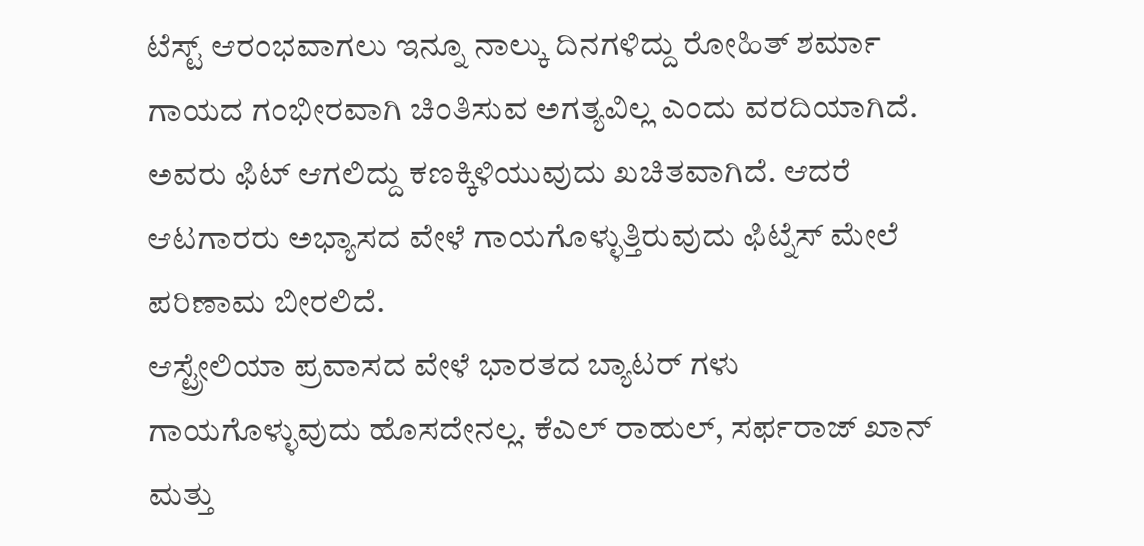ಟೆಸ್ಟ್ ಆರಂಭವಾಗಲು ಇನ್ನೂ ನಾಲ್ಕು ದಿನಗಳಿದ್ದು ರೋಹಿತ್ ಶರ್ಮಾ ಗಾಯದ ಗಂಭೀರವಾಗಿ ಚಿಂತಿಸುವ ಅಗತ್ಯವಿಲ್ಲ ಎಂದು ವರದಿಯಾಗಿದೆ. ಅವರು ಫಿಟ್ ಆಗಲಿದ್ದು ಕಣಕ್ಕಿಳಿಯುವುದು ಖಚಿತವಾಗಿದೆ. ಆದರೆ ಆಟಗಾರರು ಅಭ್ಯಾಸದ ವೇಳೆ ಗಾಯಗೊಳ್ಳುತ್ತಿರುವುದು ಫಿಟ್ನೆಸ್ ಮೇಲೆ ಪರಿಣಾಮ ಬೀರಲಿದೆ.
ಆಸ್ಟ್ರೇಲಿಯಾ ಪ್ರವಾಸದ ವೇಳೆ ಭಾರತದ ಬ್ಯಾಟರ್ ಗಳು ಗಾಯಗೊಳ್ಳುವುದು ಹೊಸದೇನಲ್ಲ. ಕೆಎಲ್ ರಾಹುಲ್, ಸರ್ಫರಾಜ್ ಖಾನ್ ಮತ್ತು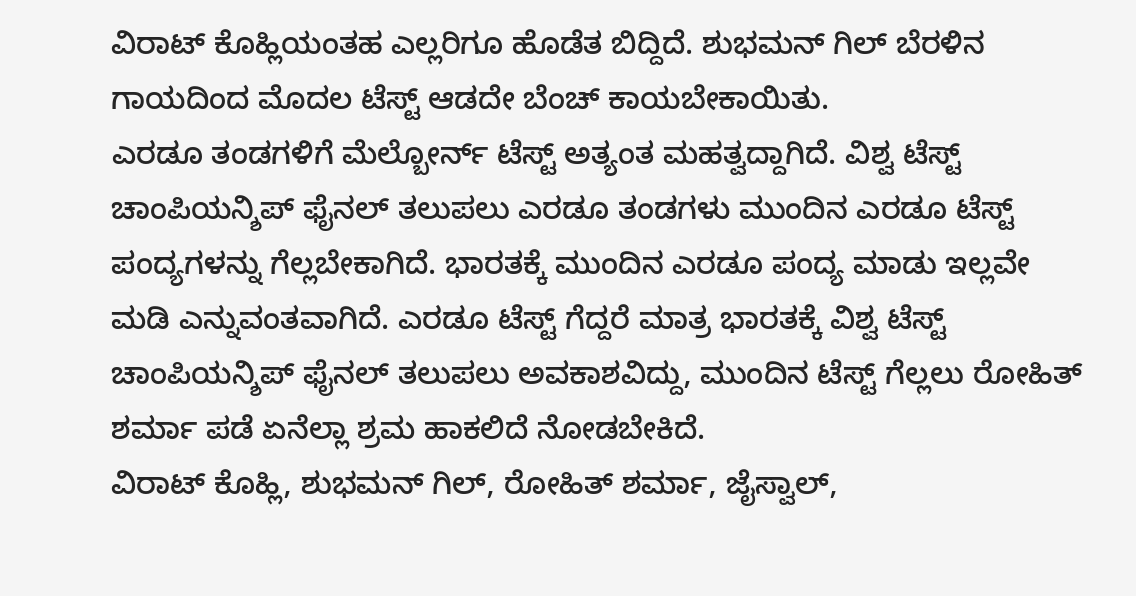ವಿರಾಟ್ ಕೊಹ್ಲಿಯಂತಹ ಎಲ್ಲರಿಗೂ ಹೊಡೆತ ಬಿದ್ದಿದೆ. ಶುಭಮನ್ ಗಿಲ್ ಬೆರಳಿನ ಗಾಯದಿಂದ ಮೊದಲ ಟೆಸ್ಟ್ ಆಡದೇ ಬೆಂಚ್ ಕಾಯಬೇಕಾಯಿತು.
ಎರಡೂ ತಂಡಗಳಿಗೆ ಮೆಲ್ಬೋರ್ನ್ ಟೆಸ್ಟ್ ಅತ್ಯಂತ ಮಹತ್ವದ್ದಾಗಿದೆ. ವಿಶ್ವ ಟೆಸ್ಟ್ ಚಾಂಪಿಯನ್ಶಿಪ್ ಫೈನಲ್ ತಲುಪಲು ಎರಡೂ ತಂಡಗಳು ಮುಂದಿನ ಎರಡೂ ಟೆಸ್ಟ್ ಪಂದ್ಯಗಳನ್ನು ಗೆಲ್ಲಬೇಕಾಗಿದೆ. ಭಾರತಕ್ಕೆ ಮುಂದಿನ ಎರಡೂ ಪಂದ್ಯ ಮಾಡು ಇಲ್ಲವೇ ಮಡಿ ಎನ್ನುವಂತವಾಗಿದೆ. ಎರಡೂ ಟೆಸ್ಟ್ ಗೆದ್ದರೆ ಮಾತ್ರ ಭಾರತಕ್ಕೆ ವಿಶ್ವ ಟೆಸ್ಟ್ ಚಾಂಪಿಯನ್ಶಿಪ್ ಫೈನಲ್ ತಲುಪಲು ಅವಕಾಶವಿದ್ದು, ಮುಂದಿನ ಟೆಸ್ಟ್ ಗೆಲ್ಲಲು ರೋಹಿತ್ ಶರ್ಮಾ ಪಡೆ ಏನೆಲ್ಲಾ ಶ್ರಮ ಹಾಕಲಿದೆ ನೋಡಬೇಕಿದೆ.
ವಿರಾಟ್ ಕೊಹ್ಲಿ, ಶುಭಮನ್ ಗಿಲ್, ರೋಹಿತ್ ಶರ್ಮಾ, ಜೈಸ್ವಾಲ್,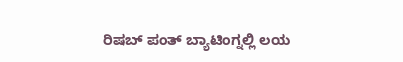ರಿಷಬ್ ಪಂತ್ ಬ್ಯಾಟಿಂಗ್ನಲ್ಲಿ ಲಯ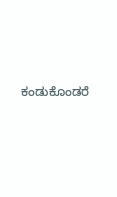ಕಂಡುಕೊಂಡರೆ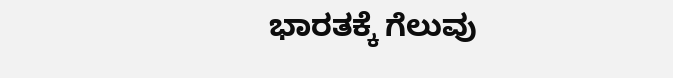ಭಾರತಕ್ಕೆ ಗೆಲುವು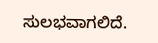ಸುಲಭವಾಗಲಿದೆ.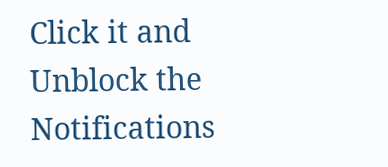Click it and Unblock the Notifications